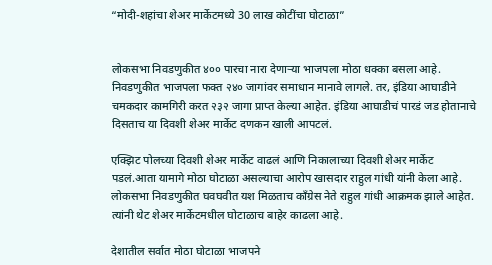“मोदी-शहांचा शेअर मार्केटमध्ये 30 लाख कोटींचा घोटाळा”


लोकसभा निवडणुकीत ४०० पारचा नारा देणाऱ्या भाजपला मोठा धक्का बसला आहे. निवडणुकीत भाजपला फक्त २४० जागांवर समाधान मानावे लागले. तर, इंडिया आघाडीने चमकदार कामगिरी करत २३२ जागा प्राप्त केल्या आहेत. इंडिया आघाडीचं पारडं जड होतानाचे दिसताच या दिवशी शेअर मार्केट दणकन खाली आपटलं.

एक्झिट पोलच्या दिवशी शेअर मार्केट वाढलं आणि निकालाच्या दिवशी शेअर मार्केट पडलं.आता यामागे मोठा घोटाळा असल्याचा आरोप खासदार राहुल गांधी यांनी केला आहे. लोकसभा निवडणुकीत घवघवीत यश मिळताच काँग्रेस नेते राहुल गांधी आक्रमक झाले आहेत. त्यांनी थेट शेअर मार्केटमधील घोटाळाच बाहेर काढला आहे.

देशातील सर्वात मोठा घोटाळा भाजपने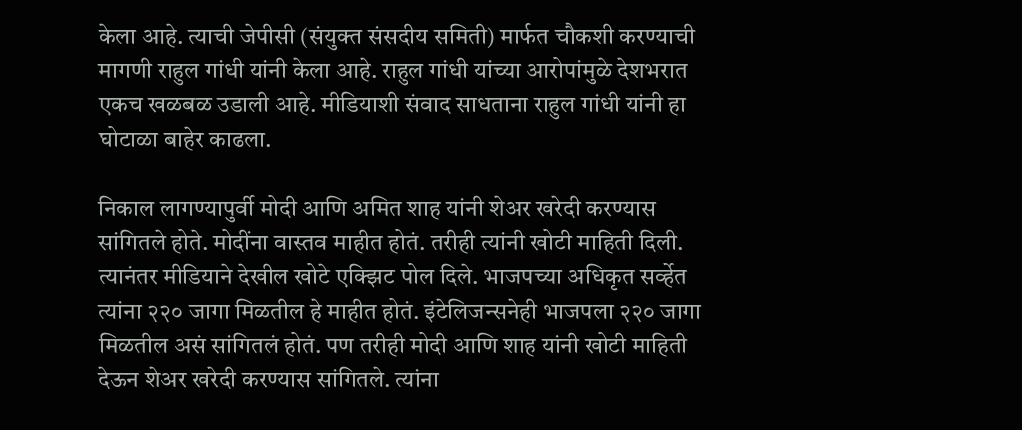केला आहे. त्याची जेपीसी (संयुक्त संसदीय समिती) मार्फत चौकशी करण्याची मागणी राहुल गांधी यांनी केला आहे. राहुल गांधी यांच्या आरोपांमुळे देशभरात एकच खळबळ उडाली आहे. मीडियाशी संवाद साधताना राहुल गांधी यांनी हा घोटाळा बाहेर काढला.

निकाल लागण्यापुर्वी मोदी आणि अमित शाह यांनी शेअर खरेदी करण्यास सांगितले होते. मोदींना वास्तव माहीत होतं. तरीही त्यांनी खोटी माहिती दिली. त्यानंतर मीडियाने देखील खोटे एक्झिट पोल दिले. भाजपच्या अधिकृत सर्व्हेत त्यांना २२० जागा मिळतील हे माहीत होतं. इंटेलिजन्सनेही भाजपला २२० जागा मिळतील असं सांगितलं होतं. पण तरीही मोदी आणि शाह यांनी खोटी माहिती देऊन शेअर खरेदी करण्यास सांगितले. त्यांना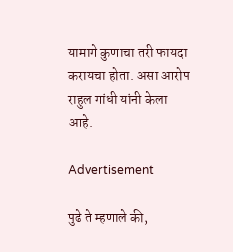यामागे कुणाचा तरी फायदा करायचा होता. असा आरोप राहुल गांधी यांनी केला आहे.

Advertisement

पुढे ते म्हणाले की,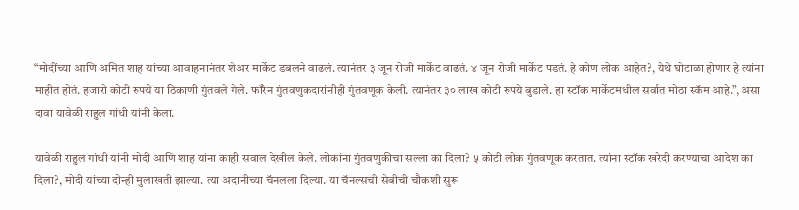“मोदींच्या आणि अमित शाह यांच्या आवाहनानंतर शेअर मार्केट डबलने वाढलं. त्यानंतर ३ जून रोजी मार्केट वाढतं. ४ जून रोजी मार्केट पडतं. हे कोण लोक आहेत?, येथे घोटाळा होणार हे त्यांना माहीत होतं. हजारो कोटी रुपये या ठिकाणी गुंतवले गेले. फॉरेन गुंतवणुकदारांनीही गुंतवणूक केली. त्यानंतर ३० लाख कोटी रुपये बुडाले. हा स्टॉक मार्केटमधील सर्वात मोठा स्कॅम आहे.”, असा दावा यावेळी राहुल गांधी यांनी केला.

यावेळी राहुल गांधी यांनी मोदी आणि शाह यांना काही सवाल देखील केले. लोकांना गुंतवणुकीचा सल्ला का दिला? ५ कोटी लोक गुंतवणूक करतात. त्यांना स्टॉक खरेदी करण्याचा आदेश का दिला?, मोदी यांच्या दोन्ही मुलाखती झाल्या. त्या अदानीच्या चॅनलला दिल्या. या चॅनल्सची सेबीची चौकशी सुरू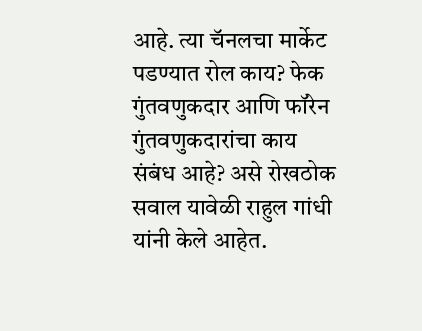आहे. त्या चॅनलचा मार्केट पडण्यात रोल काय? फेक गुंतवणुकदार आणि फॉरेन गुंतवणुकदारांचा काय संबंध आहे? असे रोखठोक सवाल यावेळी राहुल गांधी यांनी केले आहेत.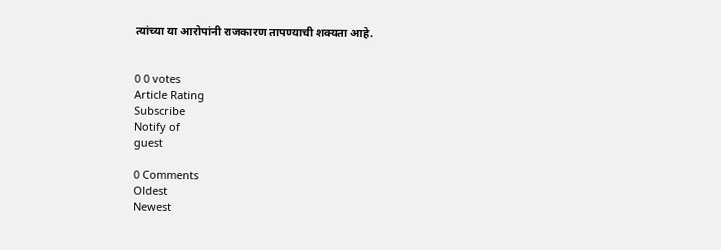त्यांच्या या आरोपांनी राजकारण तापण्याची शक्यता आहे.


0 0 votes
Article Rating
Subscribe
Notify of
guest

0 Comments
Oldest
Newest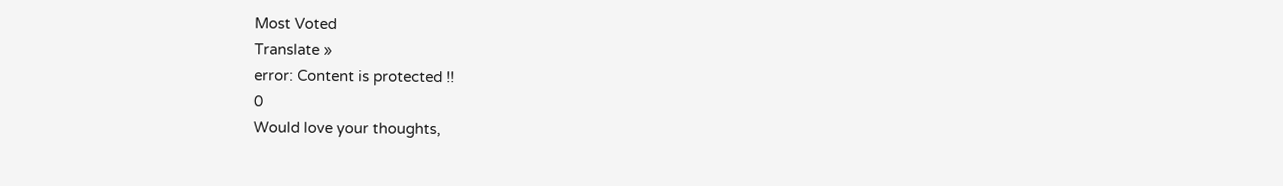Most Voted
Translate »
error: Content is protected !!
0
Would love your thoughts,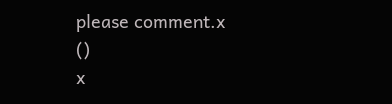please comment.x
()
x